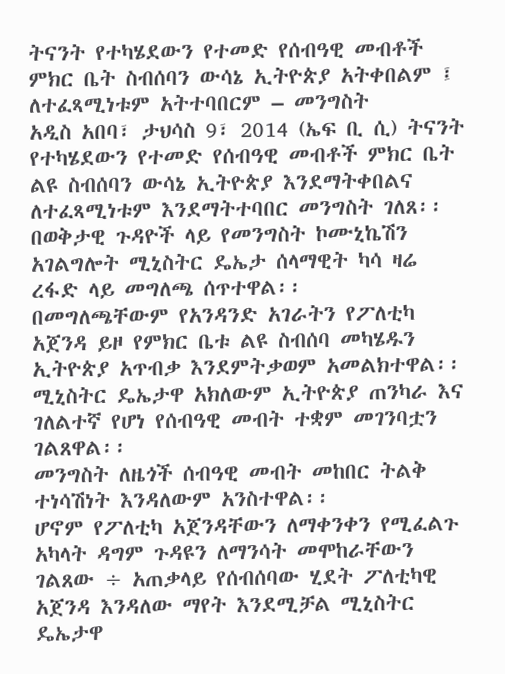ትናንት የተካሄደውን የተመድ የሰብዓዊ መብቶች ምክር ቤት ስብሰባን ውሳኔ ኢትዮጵያ አትቀበልም ፤ ለተፈጻሚነቱም አትተባበርም – መንግስት
አዲስ አበባ፣ ታህሳስ 9፣ 2014 (ኤፍ ቢ ሲ) ትናንት የተካሄደውን የተመድ የሰብዓዊ መብቶች ምክር ቤት ልዩ ስብሰባን ውሳኔ ኢትዮጵያ እንደማትቀበልና ለተፈጻሚነቱም እንደማትተባበር መንግስት ገለጸ፡፡
በወቅታዊ ጉዳዮች ላይ የመንግስት ኮሙኒኬሽን አገልግሎት ሚኒስትር ዴኤታ ሰላማዊት ካሳ ዛሬ ረፋድ ላይ መግለጫ ሰጥተዋል፡፡
በመግለጫቸውም የአንዳንድ አገራትን የፖለቲካ አጀንዳ ይዞ የምክር ቤቱ ልዩ ስብሰባ መካሄዱን ኢትዮጵያ አጥብቃ እንደምትቃወም አመልክተዋል፡፡
ሚኒስትር ዴኤታዋ አክለውም ኢትዮጵያ ጠንካራ እና ገለልተኛ የሆነ የሰብዓዊ መብት ተቋም መገንባቷን ገልጸዋል፡፡
መንግስት ለዜጎች ሰብዓዊ መብት መከበር ትልቅ ተነሳሽነት እንዳለውም አንስተዋል፡፡
ሆኖም የፖለቲካ አጀንዳቸውን ለማቀንቀን የሚፈልጉ አካላት ዳግም ጉዳዩን ለማንሳት መሞከራቸውን ገልጸው ÷ አጠቃላይ የሰብሰባው ሂደት ፖለቲካዊ አጀንዳ እንዳለው ማየት እንደሚቻል ሚኒስትር ዴኤታዋ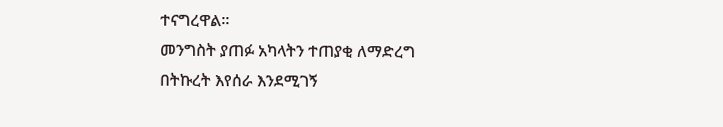ተናግረዋል፡፡
መንግስት ያጠፉ አካላትን ተጠያቂ ለማድረግ በትኩረት እየሰራ እንደሚገኝ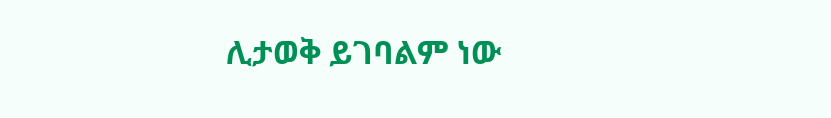ሊታወቅ ይገባልም ነው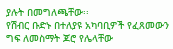ያሉት በመግለጫቸው፡፡
የሽብር ቡድኑ በተለያዩ አካባቢዎች የፈጸመውን ግፍ ለመስማት ጆሮ የሌላቸው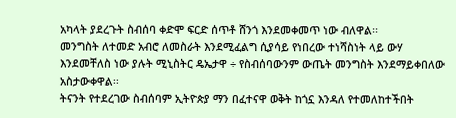አካላት ያደረጉት ስብሰባ ቀድሞ ፍርድ ሰጥቶ ሸንጎ እንደመቀመጥ ነው ብለዋል፡፡
መንግስት ለተመድ አብሮ ለመስራት እንደሚፈልግ ሲያሳይ የነበረው ተነሻስነት ላይ ውሃ እንደመቸለስ ነው ያሉት ሚኒስትር ዴኤታዋ ÷ የስብሰባውንም ውጤት መንግስት እንደማይቀበለው አስታውቀዋል፡፡
ትናንት የተደረገው ስብሰባም ኢትዮጵያ ማን በፈተናዋ ወቅት ከጎኗ እንዳለ የተመለከተችበት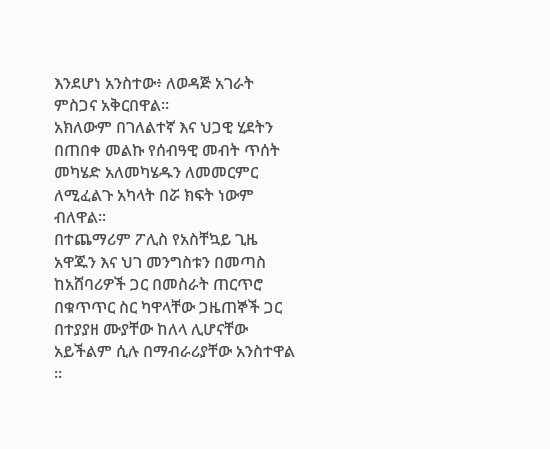እንደሆነ አንስተው፥ ለወዳጅ አገራት ምስጋና አቅርበዋል፡፡
አክለውም በገለልተኛ እና ህጋዊ ሂደትን በጠበቀ መልኩ የሰብዓዊ መብት ጥሰት መካሄድ አለመካሄዱን ለመመርምር ለሚፈልጉ አካላት በሯ ክፍት ነውም ብለዋል፡፡
በተጨማሪም ፖሊስ የአስቸኳይ ጊዜ አዋጁን እና ህገ መንግስቱን በመጣስ ከአሸባሪዎች ጋር በመስራት ጠርጥሮ በቁጥጥር ስር ካዋላቸው ጋዜጠኞች ጋር በተያያዘ ሙያቸው ከለላ ሊሆናቸው አይችልም ሲሉ በማብራሪያቸው አንስተዋል ፡፡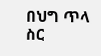በህግ ጥላ ስር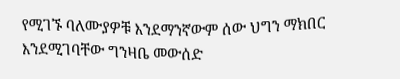የሚገኙ ባለሙያዎቹ እንደማንኛውም ሰው ህግን ማክበር እንደሚገባቸው ግንዛቤ መውሰድ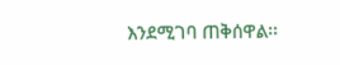እንደሚገባ ጠቅሰዋል፡፡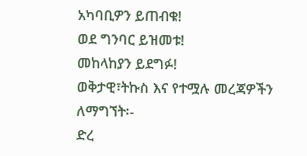አካባቢዎን ይጠብቁ!
ወደ ግንባር ይዝመቱ!
መከላከያን ይደግፉ!
ወቅታዊ፣ትኩስ እና የተሟሉ መረጃዎችን ለማግኘት፡-
ድረ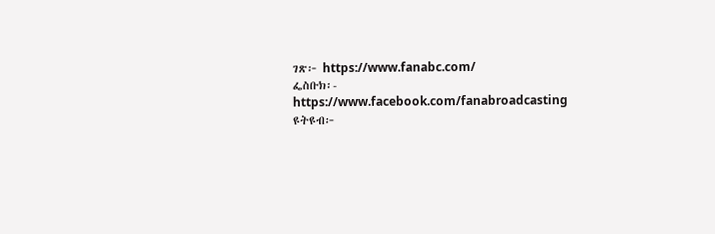ገጽ፦ https://www.fanabc.com/
ፌስቡክ፡- https://www.facebook.com/fanabroadcasting
ዩትዩብ፦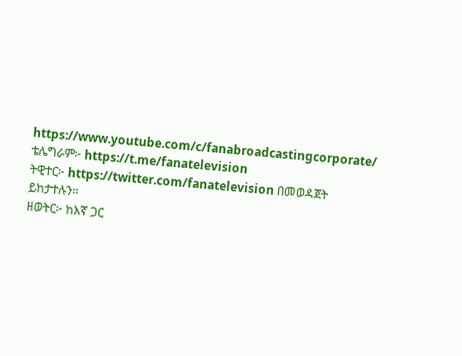https://www.youtube.com/c/fanabroadcastingcorporate/
ቴሌግራም፦ https://t.me/fanatelevision
ትዊተር፦ https://twitter.com/fanatelevision በመወዳጀት ይከታተሉን፡፡
ዘወትር፦ ከእኛ ጋር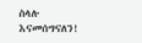ስላሉ እናመሰግናለን!